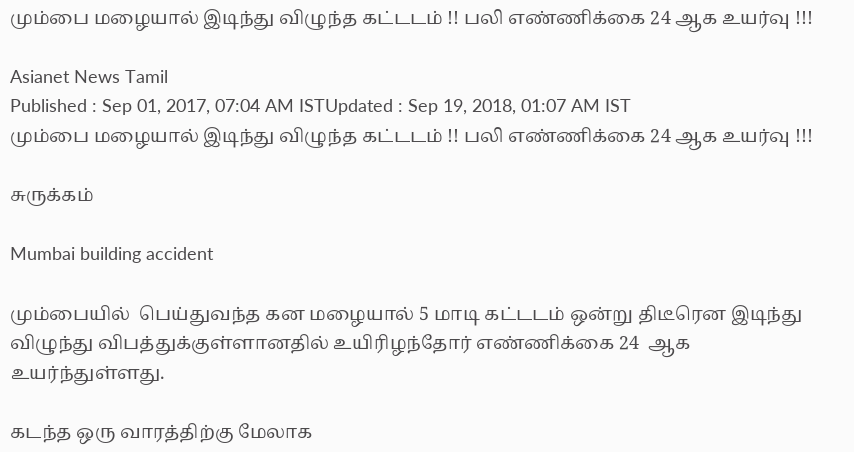மும்பை மழையால் இடிந்து விழுந்த கட்டடம் !! பலி எண்ணிக்கை 24 ஆக உயர்வு !!!

Asianet News Tamil
Published : Sep 01, 2017, 07:04 AM ISTUpdated : Sep 19, 2018, 01:07 AM IST
மும்பை மழையால் இடிந்து விழுந்த கட்டடம் !! பலி எண்ணிக்கை 24 ஆக உயர்வு !!!

சுருக்கம்

Mumbai building accident

மும்பையில்  பெய்துவந்த கன மழையால் 5 மாடி கட்டடம் ஒன்று திடீரென இடிந்து விழுந்து விபத்துக்குள்ளானதில் உயிரிழந்தோர் எண்ணிக்கை 24  ஆக உயர்ந்துள்ளது.

கடந்த ஒரு வாரத்திற்கு மேலாக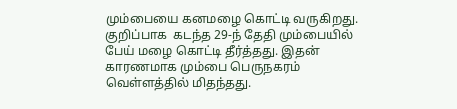மும்பையை கனமழை கொட்டி வருகிறது. குறிப்பாக  கடந்த 29-ந் தேதி மும்பையில் பேய் மழை கொட்டி தீர்த்தது. இதன் காரணமாக மும்பை பெருநகரம் வெள்ளத்தில் மிதந்தது.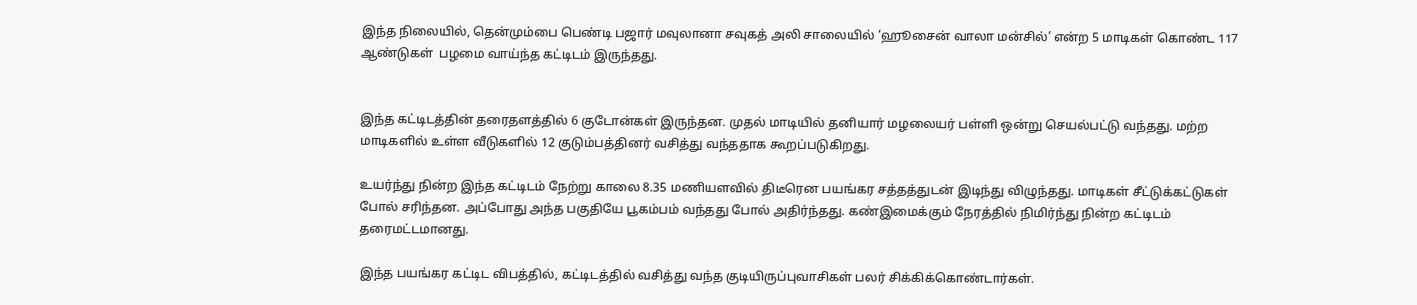இந்த நிலையில், தென்மும்பை பெண்டி பஜார் மவுலானா சவுகத் அலி சாலையில் ‘ஹூசைன் வாலா மன்சில்’ என்ற 5 மாடிகள் கொண்ட 117 ஆண்டுகள்  பழமை வாய்ந்த கட்டிடம் இருந்தது.


இந்த கட்டிடத்தின் தரைதளத்தில் 6 குடோன்கள் இருந்தன. முதல் மாடியில் தனியார் மழலையர் பள்ளி ஒன்று செயல்பட்டு வந்தது. மற்ற மாடிகளில் உள்ள வீடுகளில் 12 குடும்பத்தினர் வசித்து வந்ததாக கூறப்படுகிறது.

உயர்ந்து நின்ற இந்த கட்டிடம் நேற்று காலை 8.35 மணியளவில் திடீரென பயங்கர சத்தத்துடன் இடிந்து விழுந்தது. மாடிகள் சீட்டுக்கட்டுகள் போல் சரிந்தன. அப்போது அந்த பகுதியே பூகம்பம் வந்தது போல் அதிர்ந்தது. கண்இமைக்கும் நேரத்தில் நிமிர்ந்து நின்ற கட்டிடம் தரைமட்டமானது.

இந்த பயங்கர கட்டிட விபத்தில், கட்டிடத்தில் வசித்து வந்த குடியிருப்புவாசிகள் பலர் சிக்கிக்கொண்டார்கள்.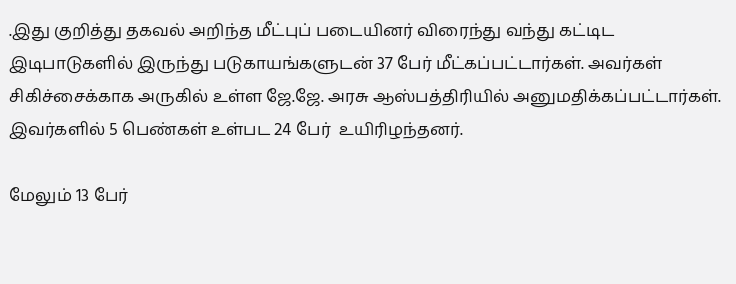.இது குறித்து தகவல் அறிந்த மீட்புப் படையினர் விரைந்து வந்து கட்டிட இடிபாடுகளில் இருந்து படுகாயங்களுடன் 37 பேர் மீட்கப்பட்டார்கள். அவர்கள் சிகிச்சைக்காக அருகில் உள்ள ஜே.ஜே. அரசு ஆஸ்பத்திரியில் அனுமதிக்கப்பட்டார்கள். இவர்களில் 5 பெண்கள் உள்பட 24 பேர்  உயிரிழந்தனர்.

மேலும் 13 பேர்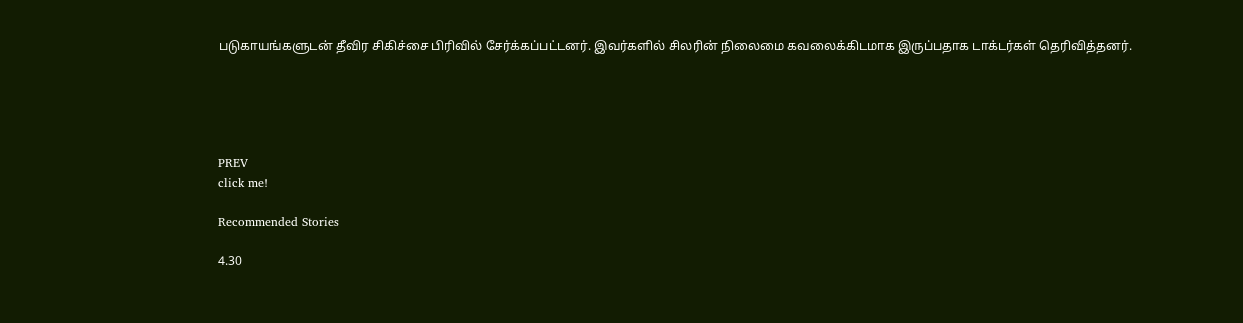படுகாயங்களுடன் தீவிர சிகிச்சை பிரிவில் சேர்க்கப்பட்டனர். இவர்களில் சிலரின் நிலைமை கவலைக்கிடமாக இருப்பதாக டாக்டர்கள் தெரிவித்தனர்.





PREV
click me!

Recommended Stories

4.30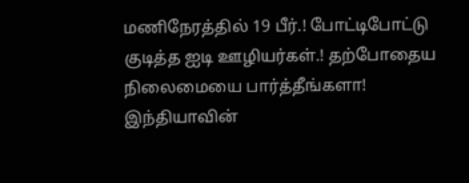மணிநேரத்தில் 19 பீர்.! போட்டிபோட்டு குடித்த ஐடி ஊழியர்கள்.! தற்போதைய நிலைமையை பார்த்தீங்களா!
இந்தியாவின்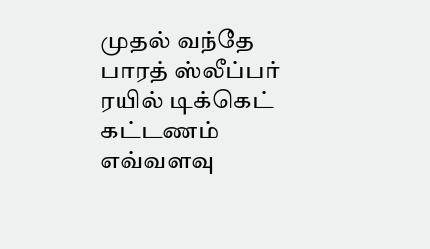முதல் வந்தே பாரத் ஸ்லீப்பர் ரயில் டிக்கெட் கட்டணம் எவ்வளவு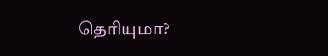தெரியுமா?